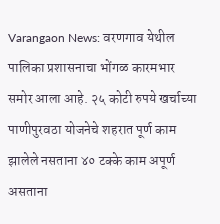Varangaon News: वरणगाव येथील पालिका प्रशासनाचा भोंगळ कारमभार समोर आला आहे. २५ कोटी रुपये खर्चाच्या पाणीपुरवठा योजनेचे शहरात पूर्ण काम झालेले नसताना ४० टक्के काम अपूर्ण असताना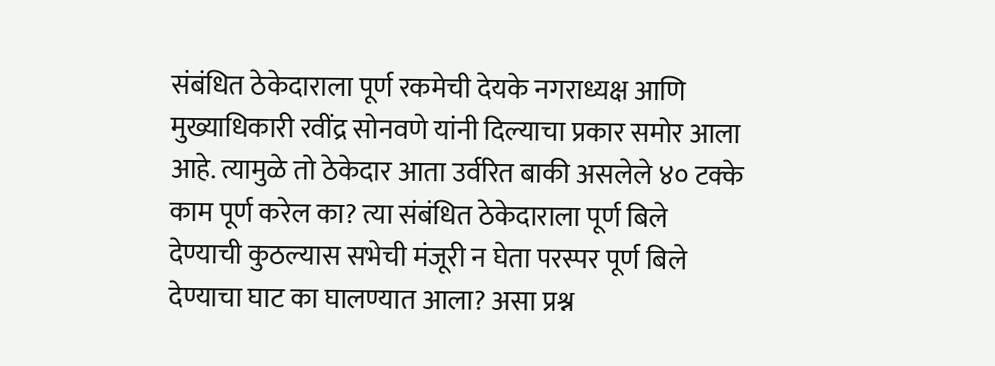संबंधित ठेकेदाराला पूर्ण रकमेची देयके नगराध्यक्ष आणि मुख्याधिकारी रवींद्र सोनवणे यांनी दिल्याचा प्रकार समोर आला आहे. त्यामुळे तो ठेकेदार आता उर्वरित बाकी असलेले ४० टक्के काम पूर्ण करेल का? त्या संबंधित ठेकेदाराला पूर्ण बिले देण्याची कुठल्यास सभेची मंजूरी न घेता परस्पर पूर्ण बिले देण्याचा घाट का घालण्यात आला? असा प्रश्न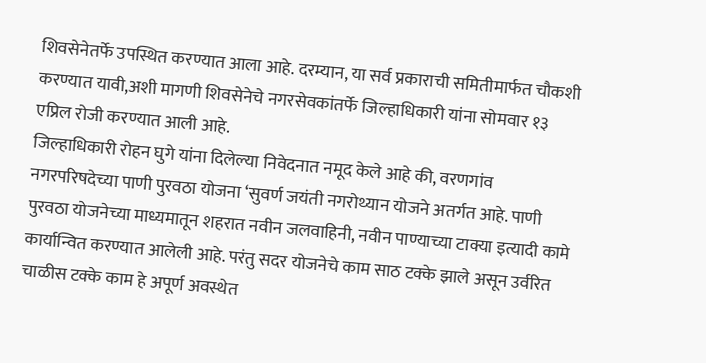शिवसेनेतर्फे उपस्थित करण्यात आला आहे. दरम्यान, या सर्व प्रकाराची समितीमार्फत चौकशी करण्यात यावी,अशी मागणी शिवसेनेचे नगरसेवकांतर्फे जिल्हाधिकारी यांना सोमवार १३ एप्रिल रोजी करण्यात आली आहे.
जिल्हाधिकारी रोहन घुगे यांना दिलेल्या निवेदनात नमूद केले आहे की, वरणगांव नगरपरिषदेच्या पाणी पुरवठा योजना ‘सुवर्ण जयंती नगरोथ्यान योजने अतर्गत आहे. पाणी पुरवठा योजनेच्या माध्यमातून शहरात नवीन जलवाहिनी, नवीन पाण्याच्या टाक्या इत्यादी कामे कार्यान्वित करण्यात आलेली आहे. परंतु सदर योजनेचे काम साठ टक्के झाले असून उर्वरित चाळीस टक्के काम हे अपूर्ण अवस्थेत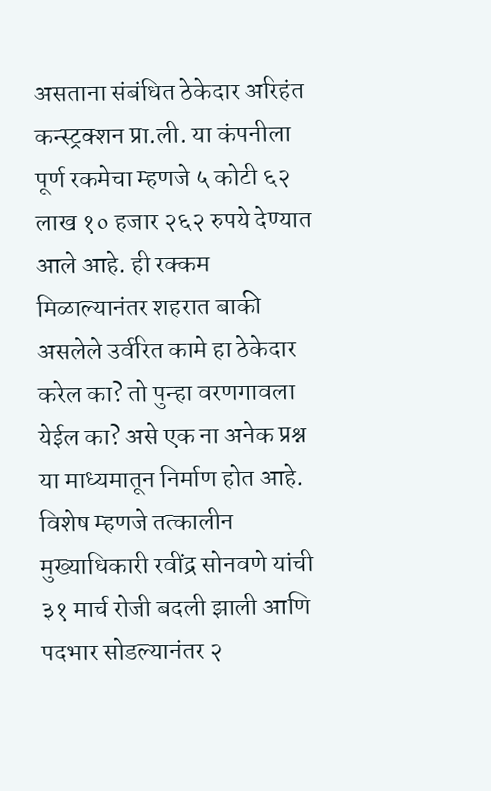असताना संबंधित ठेकेदार अरिहंत कन्स्ट्रक्शन प्रा.ली. या कंपनीला पूर्ण रकमेचा म्हणजे ५ कोटी ६२ लाख १० हजार २६२ रुपये देण्यात आले आहे. ही रक्कम मिळाल्यानंतर शहरात बाकी असलेले उर्वरित कामे हा ठेकेदार करेल का? तो पुन्हा वरणगावला येईल का? असे एक ना अनेक प्रश्न या माध्यमातून निर्माण होत आहे. विशेष म्हणजे तत्कालीन मुख्याधिकारी रवींद्र सोनवणे यांची ३१ मार्च रोजी बदली झाली आणि पदभार सोडल्यानंतर २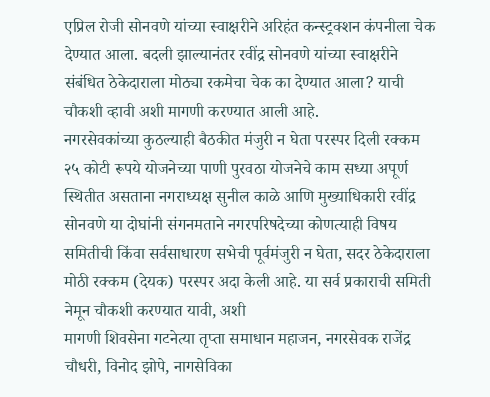एप्रिल रोजी सोनवणे यांच्या स्वाक्षरीने अरिहंत कन्स्ट्रक्शन कंपनीला चेक देण्यात आला. बदली झाल्यानंतर रवींद्र सोनवणे यांच्या स्वाक्षरीने संबंधित ठेकेदाराला मोठ्या रकमेचा चेक का देण्यात आला? याची चौकशी व्हावी अशी मागणी करण्यात आली आहे.
नगरसेवकांच्या कुठल्याही बैठकीत मंजुरी न घेता परस्पर दिली रक्कम
२५ कोटी रूपये योजनेच्या पाणी पुरवठा योजनेचे काम सध्या अपूर्ण स्थितीत असताना नगराध्यक्ष सुनील काळे आणि मुख्याधिकारी रवींद्र सोनवणे या दोघांनी संगनमताने नगरपरिषदेच्या कोणत्याही विषय समितीची किंवा सर्वसाधारण सभेची पूर्वमंजुरी न घेता, सदर ठेकेदाराला मोठी रक्कम (देयक) परस्पर अदा केली आहे. या सर्व प्रकाराची समिती नेमून चौकशी करण्यात यावी, अशी
मागणी शिवसेना गटनेत्या तृप्ता समाधान महाजन, नगरसेवक राजेंद्र चौधरी, विनोद झोपे, नागसेविका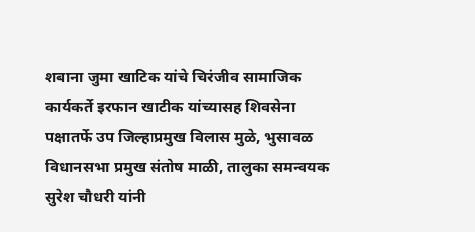शबाना जुमा खाटिक यांचे चिरंजीव सामाजिक कार्यकर्ते इरफान खाटीक यांच्यासह शिवसेना पक्षातर्फे उप जिल्हाप्रमुख विलास मुळे, भुसावळ विधानसभा प्रमुख संतोष माळी, तालुका समन्वयक सुरेश चौधरी यांनी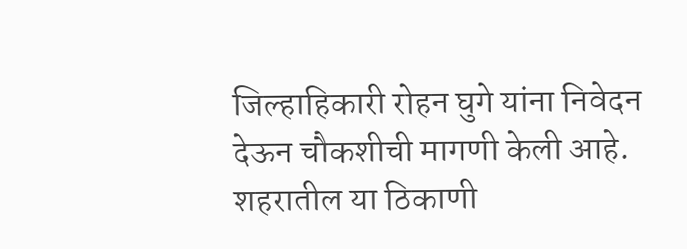जिल्हाहिकारी रोहन घुगे यांना निवेदन देऊन चौकशीची मागणी केली आहे.
शहरातील या ठिकाणी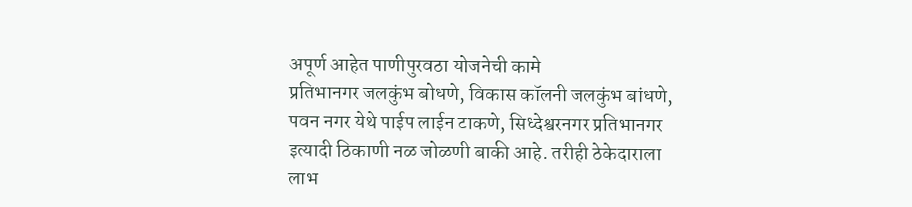अपूर्ण आहेत पाणीपुरवठा योजनेची कामे
प्रतिभानगर जलकुंभ बोधणे, विकास कॉलनी जलकुंभ बांधणे, पवन नगर येथे पाईप लाईन टाकणे, सिध्देश्वरनगर प्रतिभानगर इत्यादी ठिकाणी नळ जोळणी बाकी आहे. तरीही ठेकेदाराला लाभ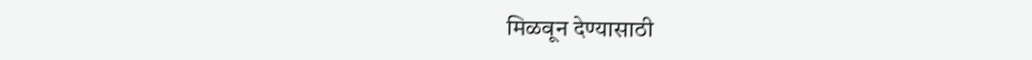मिळवून देण्यासाठी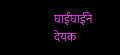घाईघाईने देयक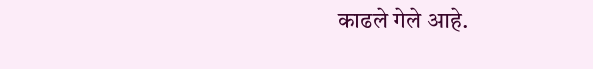काढले गेले आहे.